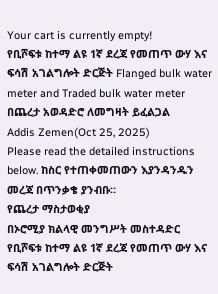Your cart is currently empty!
የቢሾፍቱ ከተማ ልዩ 1ኛ ደረጃ የመጠጥ ውሃ እና ፍሳሽ አገልግሎት ድርጅት Flanged bulk water meter and Traded bulk water meter በጨረታ አወዳድሮ ለመግዛት ይፈልጋል
Addis Zemen(Oct 25, 2025)
Please read the detailed instructions below. ከስር የተጠቀመጠውን እያንዳንዱን መረጃ በጥንቃቄ ያንብቡ።
የጨረታ ማስታወቂያ
በኦሮሚያ ክልላዊ መንግሥት መስተዳድር የቢሾፍቱ ከተማ ልዩ 1ኛ ደረጃ የመጠጥ ውሃ እና ፍሳሽ አገልግሎት ድርጅት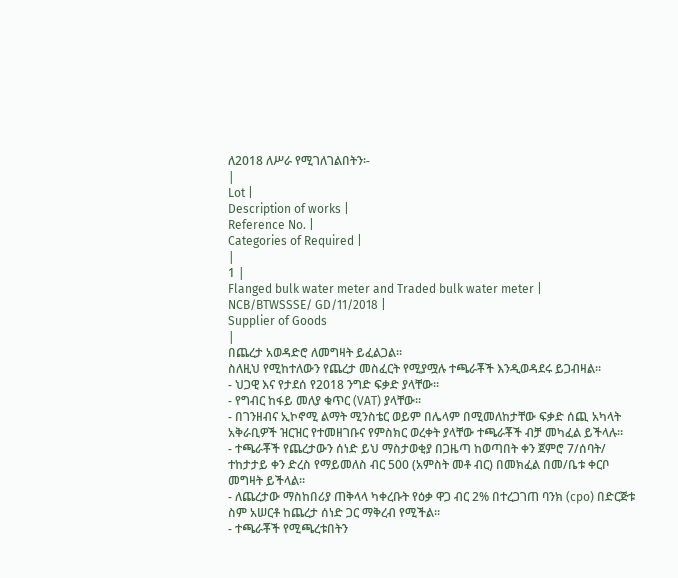ለ2018 ለሥራ የሚገለገልበትን፡-
|
Lot |
Description of works |
Reference No. |
Categories of Required |
|
1 |
Flanged bulk water meter and Traded bulk water meter |
NCB/BTWSSSE/ GD/11/2018 |
Supplier of Goods
|
በጨረታ አወዳድሮ ለመግዛት ይፈልጋል።
ስለዚህ የሚከተለውን የጨረታ መስፈርት የሚያሟሉ ተጫራቾች እንዲወዳደሩ ይጋብዛል።
- ህጋዊ እና የታደሰ የ2018 ንግድ ፍቃድ ያላቸው።
- የግብር ከፋይ መለያ ቁጥር (VAT) ያላቸው።
- በገንዘብና ኢኮኖሚ ልማት ሚንስቴር ወይም በሌላም በሚመለከታቸው ፍቃድ ሰጪ አካላት አቅራቢዎች ዝርዝር የተመዘገቡና የምስክር ወረቀት ያላቸው ተጫራቾች ብቻ መካፈል ይችላሉ።
- ተጫራቾች የጨረታውን ሰነድ ይህ ማስታወቂያ በጋዜጣ ከወጣበት ቀን ጀምሮ 7/ሰባት/ ተከታታይ ቀን ድረስ የማይመለስ ብር 500 (አምስት መቶ ብር) በመክፈል በመ/ቤቱ ቀርቦ መግዛት ይችላል።
- ለጨረታው ማስከበሪያ ጠቅላላ ካቀረቡት የዕቃ ዋጋ ብር 2% በተረጋገጠ ባንክ (cpo) በድርጅቱ ስም አሠርቶ ከጨረታ ሰነድ ጋር ማቅረብ የሚችል።
- ተጫራቾች የሚጫረቱበትን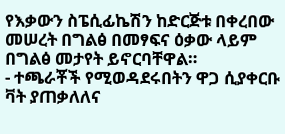የእቃውን ስፔሲፊኬሽን ከድርጅቱ በቀረበው መሠረት በግልፅ በመፃፍና ዕቃው ላይም በግልፅ መታየት ይኖርባቸዋል።
- ተጫራቾች የሚወዳደሩበትን ዋጋ ሲያቀርቡ ቫት ያጠቃለለና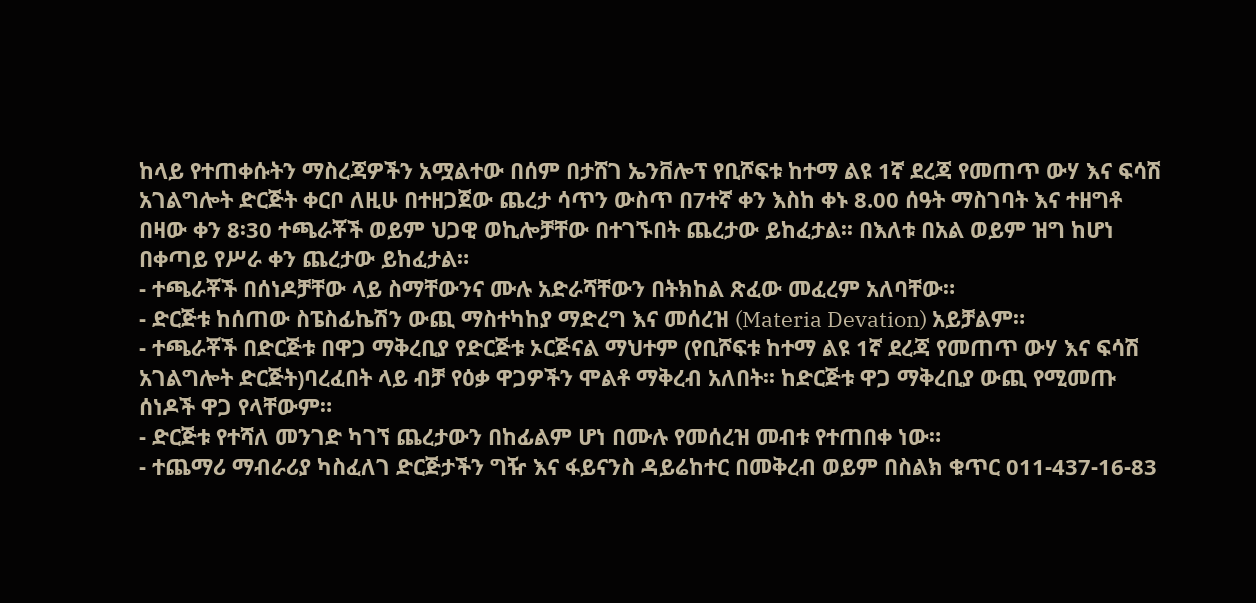ከላይ የተጠቀሱትን ማስረጃዎችን አሟልተው በሰም በታሸገ ኤንቨሎፕ የቢሾፍቱ ከተማ ልዩ 1ኛ ደረጃ የመጠጥ ውሃ እና ፍሳሽ አገልግሎት ድርጅት ቀርቦ ለዚሁ በተዘጋጀው ጨረታ ሳጥን ውስጥ በ7ተኛ ቀን እስከ ቀኑ 8.00 ሰዓት ማስገባት እና ተዘግቶ በዛው ቀን 8፡30 ተጫራቾች ወይም ህጋዊ ወኪሎቻቸው በተገኙበት ጨረታው ይከፈታል፡፡ በእለቱ በአል ወይም ዝግ ከሆነ በቀጣይ የሥራ ቀን ጨረታው ይከፈታል።
- ተጫራቾች በሰነዶቻቸው ላይ ስማቸውንና ሙሉ አድራሻቸውን በትክከል ጽፈው መፈረም አለባቸው።
- ድርጅቱ ከሰጠው ስፔስፊኬሽን ውጪ ማስተካከያ ማድረግ እና መሰረዝ (Materia Devation) አይቻልም።
- ተጫራቾች በድርጅቱ በዋጋ ማቅረቢያ የድርጅቱ ኦርጅናል ማህተም (የቢሾፍቱ ከተማ ልዩ 1ኛ ደረጃ የመጠጥ ውሃ እና ፍሳሽ አገልግሎት ድርጅት)ባረፈበት ላይ ብቻ የዕቃ ዋጋዎችን ሞልቶ ማቅረብ አለበት፡፡ ከድርጅቱ ዋጋ ማቅረቢያ ውጪ የሚመጡ ሰነዶች ዋጋ የላቸውም።
- ድርጅቱ የተሻለ መንገድ ካገኘ ጨረታውን በከፊልም ሆነ በሙሉ የመሰረዝ መብቱ የተጠበቀ ነው።
- ተጨማሪ ማብራሪያ ካስፈለገ ድርጅታችን ግዥ እና ፋይናንስ ዳይሬከተር በመቅረብ ወይም በስልክ ቁጥር 011-437-16-83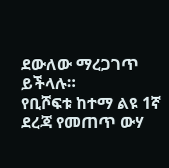ደውለው ማረጋገጥ ይችላሉ።
የቢሾፍቱ ከተማ ልዩ 1ኛ ደረጃ የመጠጥ ውሃ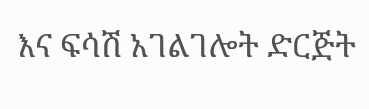እና ፍሳሽ አገልገሎት ድርጅት